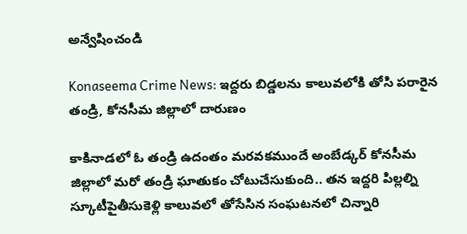అన్వేషించండి

Konaseema Crime News: ఇద్దరు బిడ్డలను కాలువలోకి తోసి పరారైన తండ్రి, కోన‌సీమ జిల్లాలో దారుణం

కాకినాడలో ఓ తండ్రి ఉదంతం మ‌ర‌వ‌క‌ముందే అంబేడ్క‌ర్ కోన‌సీమ జిల్లాలో మ‌రో తండ్రి ఘాతుకం చోటుచేసుకుంది.. త‌న ఇద్ద‌రి పిల్ల‌ల్ని స్కూటీపైతీసుకెళ్లి కాలువ‌లో తోసేసిన సంఘ‌ట‌న‌లో చిన్నారి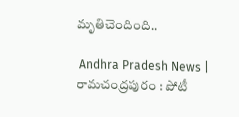మృతిచెందింది..

 Andhra Pradesh News | రామచంద్రపురం : పోటీ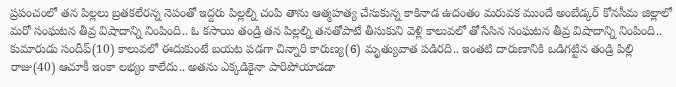ప్రపంచంలో తన పిల్లలు బ్రతకలేరన్న నెపంతో ఇద్దరు పిల్లల్ని చంపి తాను ఆత్మహత్య చేసుకున్న కాకినాడ ఉదంతం మరువక ముందే అంబేడ్కర్‌ కోనసీమ జిల్లాలో మరో సంఘటన తీవ్ర విషాదాన్ని నింపింది.. ఓ కసాయి తండ్రి తన పిల్లల్ని తనతోపాటే తీసుకుని వెళ్లి కాలువలో తోసేసిన సంఘటన తీవ్ర విషాదాన్ని నింపింది.. కుమారుడు సందీప్‌(10) కాలువలో ఈదుకుంటే బయట పడగా చిన్నారి కారుణ్య(6) మృత్యువాత పడిరది.. ఇంతటి దారుణానికి ఒడిగట్టిన తండ్రి పిల్లి రాజు(40) ఆచూకీ ఇంకా లభ్యం కాలేదు.. అతను ఎక్కడికైనా పారిపోయాడడా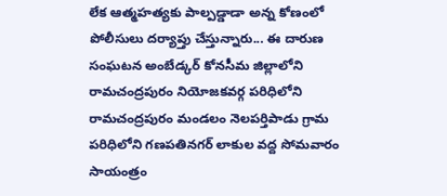లేక ఆత్మహత్యకు పాల్పడ్డాడా అన్న కోణంలో పోలీసులు దర్యాప్తు చేస్తున్నారు... ఈ దారుణ సంఘటన అంబేడ్కర్‌ కోనసీమ జిల్లాలోని రామచంద్రపురం నియోజకవర్గ పరిధిలోని రామచంద్రపురం మండలం నెలపర్తిపాడు గ్రామ పరిధిలోని గణపతినగర్‌ లాకుల వద్ద సోమవారం సాయంత్రం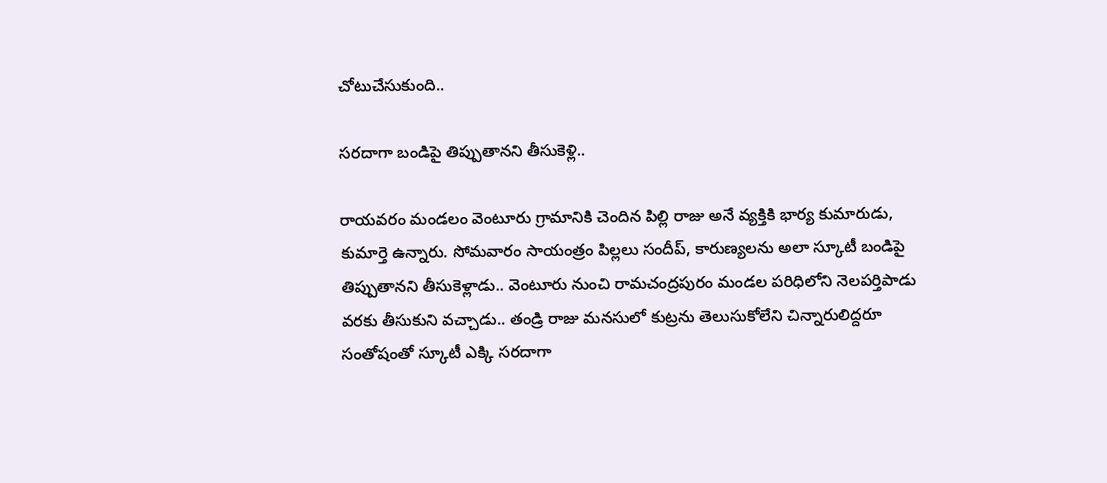చోటుచేసుకుంది..

సరదాగా బండిపై తిప్పుతానని తీసుకెళ్లి..

రాయవరం మండలం వెంటూరు గ్రామానికి చెందిన పిల్లి రాజు అనే వ్యక్తికి భార్య కుమారుడు, కుమార్తె ఉన్నారు. సోమవారం సాయంత్రం పిల్లలు సందీప్‌, కారుణ్యలను అలా స్కూటీ బండిపై తిప్పుతానని తీసుకెళ్లాడు.. వెంటూరు నుంచి రామచంద్రపురం మండల పరిధిలోని నెలపర్తిపాడు వరకు తీసుకుని వచ్చాడు.. తండ్రి రాజు మనసులో కుట్రను తెలుసుకోలేని చిన్నారులిద్దరూ సంతోషంతో స్కూటీ ఎక్కి సరదాగా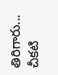తిరిగారు... చీకటి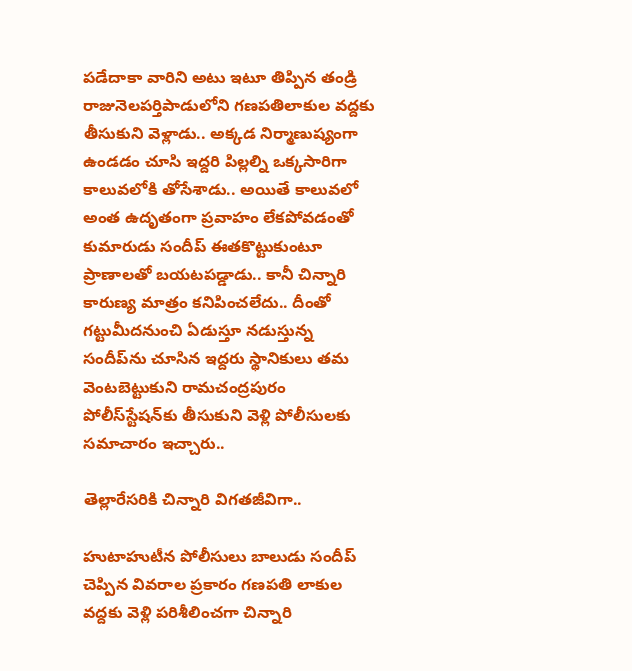పడేదాకా వారిని అటు ఇటూ తిప్పిన తండ్రి రాజునెలపర్తిపాడులోని గణపతిలాకుల వద్దకు తీసుకుని వెళ్లాడు.. అక్కడ నిర్మాణుష్యంగా ఉండడం చూసి ఇద్దరి పిల్లల్ని ఒక్కసారిగా కాలువలోకి తోసేశాడు.. అయితే కాలువలో అంత ఉదృతంగా ప్రవాహం లేకపోవడంతో కుమారుడు సందీప్‌ ఈతకొట్టుకుంటూ ప్రాణాలతో బయటపడ్డాడు.. కానీ చిన్నారి కారుణ్య మాత్రం కనిపించలేదు.. దీంతో గట్టుమీదనుంచి ఏడుస్తూ నడుస్తున్న సందీప్‌ను చూసిన ఇద్దరు స్థానికులు తమ వెంటబెట్టుకుని రామచంద్రపురం పోలీస్‌స్టేషన్‌కు తీసుకుని వెళ్లి పోలీసులకు సమాచారం ఇచ్చారు..

తెల్లారేసరికి చిన్నారి విగతజీవిగా..

హుటాహుటీన పోలీసులు బాలుడు సందీప్‌ చెప్పిన వివరాల ప్రకారం గణపతి లాకుల వద్దకు వెళ్లి పరిశీలించగా చిన్నారి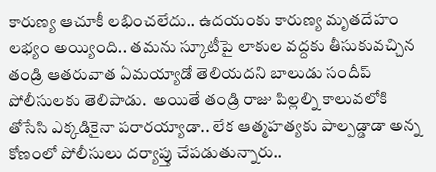కారుణ్య ఆచూకీ లభించలేదు.. ఉదయంకు కారుణ్య మృతదేహం లభ్యం అయ్యింది.. తమను స్కూటీపై లాకుల వద్దకు తీసుకువచ్చిన తండ్రి ఆతరువాత ఏమయ్యాడో తెలియదని బాలుడు సందీప్‌ పోలీసులకు తెలిపాడు.  అయితే తండ్రి రాజు పిల్లల్ని కాలువలోకి తోసేసి ఎక్కడికైనా పరారయ్యాడా.. లేక ఆత్మహత్యకు పాల్పడ్డాడా అన్న కోణంలో పోలీసులు దర్యాప్తు చేపడుతున్నారు..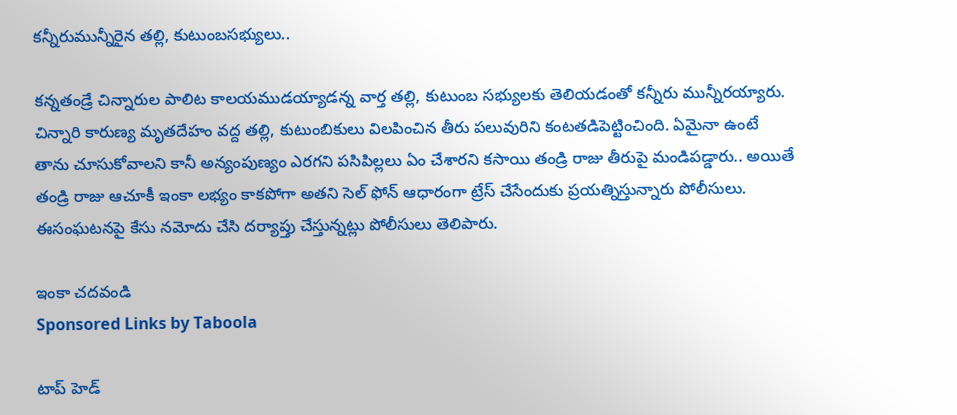కన్నీరుమున్నీరైన తల్లి, కుటుంబసభ్యులు..

కన్నతండ్రే చిన్నారుల పాలిట కాలయముడయ్యాడన్న వార్త తల్లి, కుటుంబ సభ్యులకు తెలియడంతో కన్నీరు మున్నీరయ్యారు. చిన్నారి కారుణ్య మృతదేహం వద్ద తల్లి, కుటుంబికులు విలపించిన తీరు పలువురిని కంటతడిపెట్టించింది. ఏమైనా ఉంటే తాను చూసుకోవాలని కానీ అన్యంపుణ్యం ఎరగని పసిపిల్లలు ఏం చేశారని కసాయి తండ్రి రాజు తీరుపై మండిపడ్డారు.. అయితే తండ్రి రాజు ఆచూకీ ఇంకా లభ్యం కాకపోగా అతని సెల్‌ ఫోన్‌ ఆధారంగా ట్రేస్‌ చేసేందుకు ప్రయత్నిస్తున్నారు పోలీసులు. ఈసంఘటనపై కేసు నమోదు చేసి దర్యాప్తు చేస్తున్నట్లు పోలీసులు తెలిపారు.

ఇంకా చదవండి
Sponsored Links by Taboola

టాప్ హెడ్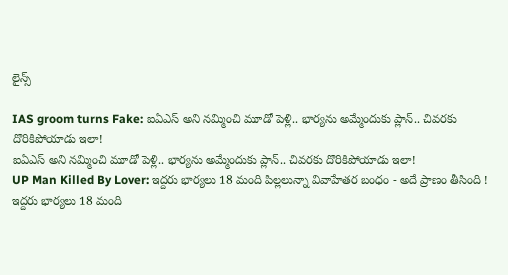లైన్స్

IAS groom turns Fake: ఐఏఎస్ అని నమ్మించి మూడో పెళ్లి.. భార్యను అమ్మేందుకు ప్లాన్.. చివరకు దొరికిపోయాడు ఇలా!
ఐఏఎస్ అని నమ్మించి మూడో పెళ్లి.. భార్యను అమ్మేందుకు ప్లాన్.. చివరకు దొరికిపోయాడు ఇలా!
UP Man Killed By Lover: ఇద్దరు భార్యలు 18 మంది పిల్లలున్నా వివాహేతర బంధం - అదే ప్రాణం తీసింది !
ఇద్దరు భార్యలు 18 మంది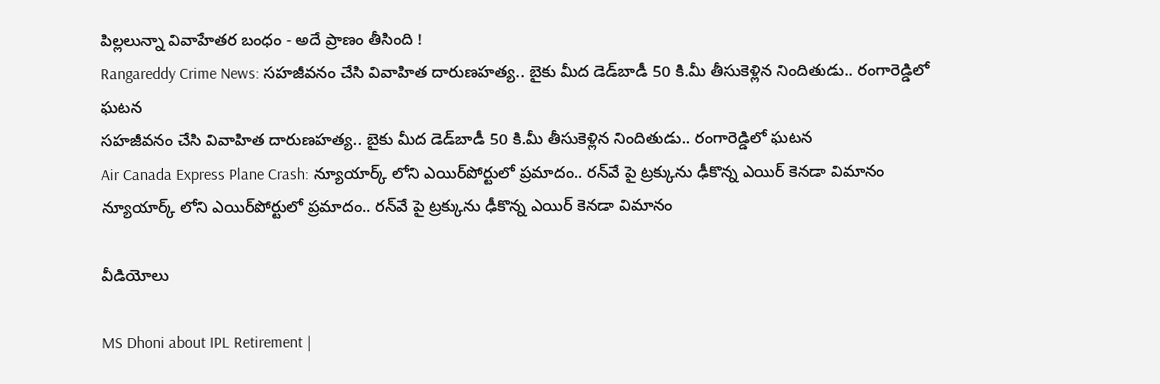పిల్లలున్నా వివాహేతర బంధం - అదే ప్రాణం తీసింది !
Rangareddy Crime News: సహజీవనం చేసి వివాహిత దారుణహత్య.. బైకు మీద డెడ్‌బాడీ 50 కి.మీ తీసుకెళ్లిన నిందితుడు.. రంగారెడ్డిలో ఘటన
సహజీవనం చేసి వివాహిత దారుణహత్య.. బైకు మీద డెడ్‌బాడీ 50 కి.మీ తీసుకెళ్లిన నిందితుడు.. రంగారెడ్డిలో ఘటన
Air Canada Express Plane Crash: న్యూయార్క్ లోని ఎయిర్‌పోర్టులో ప్రమాదం.. రన్‌వే పై ట్రక్కును ఢీకొన్న ఎయిర్ కెనడా విమానం
న్యూయార్క్ లోని ఎయిర్‌పోర్టులో ప్రమాదం.. రన్‌వే పై ట్రక్కును ఢీకొన్న ఎయిర్ కెనడా విమానం

వీడియోలు

MS Dhoni about IPL Retirement |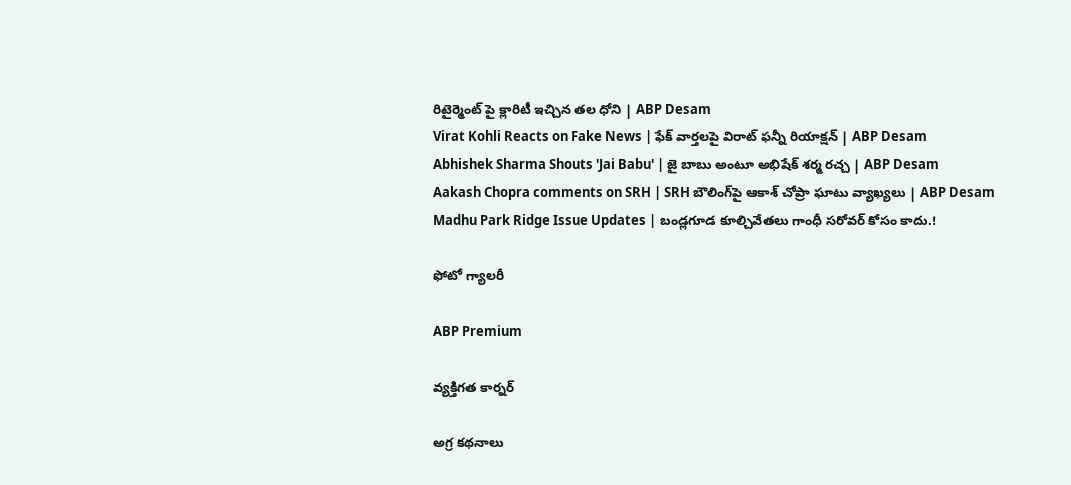రిటైర్మెంట్ పై క్లారిటీ ఇచ్చిన తల ధోని | ABP Desam
Virat Kohli Reacts on Fake News | ఫేక్ వార్తలపై విరాట్ ఫన్నీ రియాక్షన్ | ABP Desam
Abhishek Sharma Shouts 'Jai Babu' | జై బాబు అంటూ అభిషేక్ శర్మ రచ్చ | ABP Desam
Aakash Chopra comments on SRH | SRH బౌలింగ్‌పై ఆకాశ్ చోప్రా ఘాటు వ్యాఖ్యలు | ABP Desam
Madhu Park Ridge Issue Updates | బండ్లగూడ కూల్చివేతలు గాంధీ సరోవర్ కోసం కాదు.!

ఫోటో గ్యాలరీ

ABP Premium

వ్యక్తిగత కార్నర్

అగ్ర కథనాలు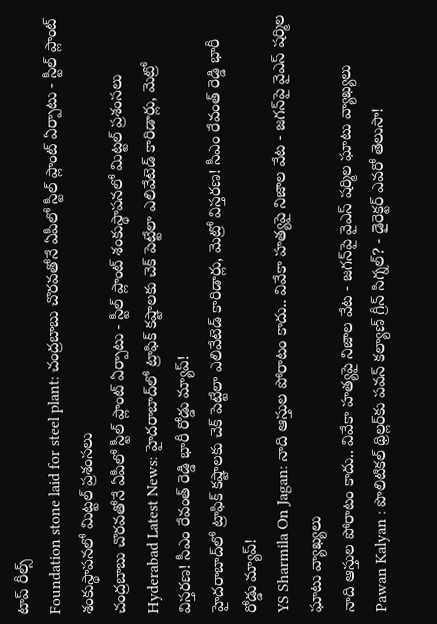టాప్ రీల్స్
Foundation stone laid for steel plant: చంద్రబాబు చొరవతోనే ఏపీలో స్టీల్ ప్లాంట్ ఏర్పాటు - స్టీల్ ప్లాంట్ శంకుస్థాపనలో మిట్టల్ ప్రశంసలు
చంద్రబాబు చొరవతోనే ఏపీలో స్టీల్ ప్లాంట్ ఏర్పాటు - స్టీల్ ప్లాంట్ శంకుస్థాపనలో మిట్టల్ ప్రశంసలు
Hyderabad Latest News: హైదరాబాద్‌లో ట్రాఫిక్ కష్టాలకు చెక్ పెట్టేలా ఎలివేటెడ్ కారిడార్లు, మెట్రో విస్తరణ! సీఎం రేవంత్ రెడ్డి భారీ రోడ్డు మ్యాప్!
హైదరాబాద్‌లో ట్రాఫిక్ కష్టాలకు చెక్ పెట్టేలా ఎలివేటెడ్ కారిడార్లు, మెట్రో విస్తరణ! సీఎం రేవంత్ రెడ్డి భారీ రోడ్డు మ్యాప్!
YS Sharmila On Jagan: నాది ఆస్తుల పోరాటం కాదు.. వివేకా హత్యపై నిజాల వేట - జగన్‌పై వైఎస్ షర్మిల ఘాటు వ్యాఖ్యలు
నాది ఆస్తుల పోరాటం కాదు.. వివేకా హత్యపై నిజాల వేట - జగన్‌పై వైఎస్ షర్మిల ఘాటు వ్యాఖ్యలు
Pawan Kalyan : పొలిటికల్ థ్రిల్లర్‌కు పవన్ కల్యాణ్ గ్రీన్ సిగ్నల్? - డైరెక్టర్ ఎవరో తెలుసా!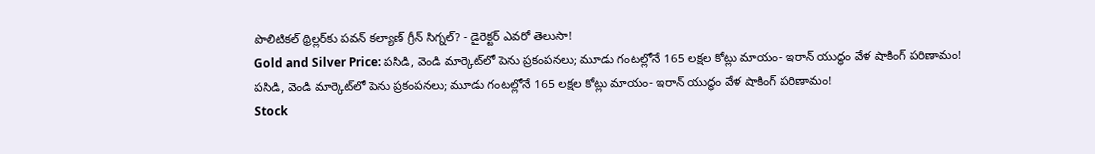పొలిటికల్ థ్రిల్లర్‌కు పవన్ కల్యాణ్ గ్రీన్ సిగ్నల్? - డైరెక్టర్ ఎవరో తెలుసా!
Gold and Silver Price: పసిడి, వెండి మార్కెట్‌లో పెను ప్రకంపనలు; మూడు గంటల్లోనే 165 లక్షల కోట్లు మాయం- ఇరాన్ యుద్ధం వేళ షాకింగ్ పరిణామం!
పసిడి, వెండి మార్కెట్‌లో పెను ప్రకంపనలు; మూడు గంటల్లోనే 165 లక్షల కోట్లు మాయం- ఇరాన్ యుద్ధం వేళ షాకింగ్ పరిణామం!
Stock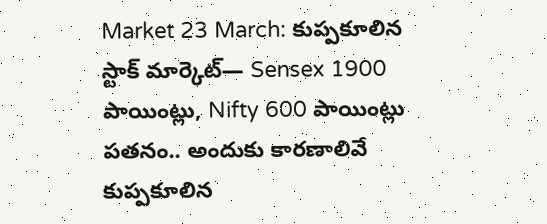Market 23 March: కుప్పకూలిన స్టాక్ మార్కెట్‌— Sensex 1900 పాయింట్లు, Nifty 600 పాయింట్లు పతనం.. అందుకు కారణాలివే
కుప్పకూలిన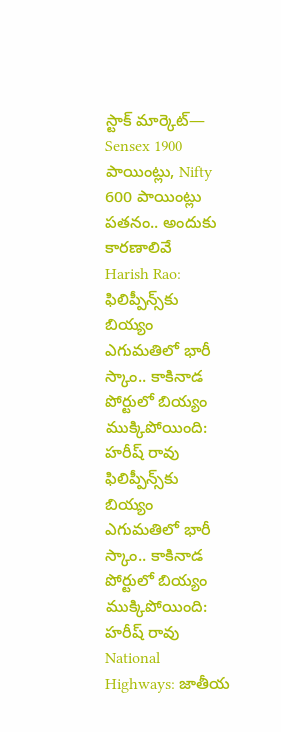స్టాక్ మార్కెట్‌— Sensex 1900 పాయింట్లు, Nifty 600 పాయింట్లు పతనం.. అందుకు కారణాలివే
Harish Rao: ఫిలిప్పీన్స్‌కు బియ్యం ఎగుమతిలో భారీ స్కాం.. కాకినాడ పోర్టులో బియ్యం ముక్కిపోయింది: హరీష్ రావు
ఫిలిప్పీన్స్‌కు బియ్యం ఎగుమతిలో భారీ స్కాం.. కాకినాడ పోర్టులో బియ్యం ముక్కిపోయింది: హరీష్ రావు
National Highways: జాతీయ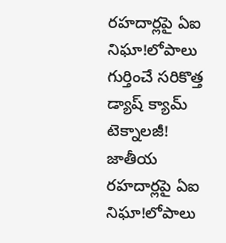రహదార్లపై ఏఐ నిఘా!లోపాలు గుర్తించే సరికొత్త డ్యాష్‌ క్యామ్‌ టెక్నాలజీ!
జాతీయ రహదార్లపై ఏఐ నిఘా!లోపాలు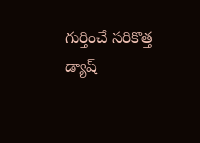గుర్తించే సరికొత్త డ్యాష్‌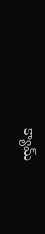క్యామ్‌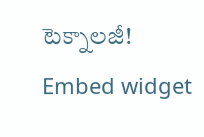టెక్నాలజీ!
Embed widget